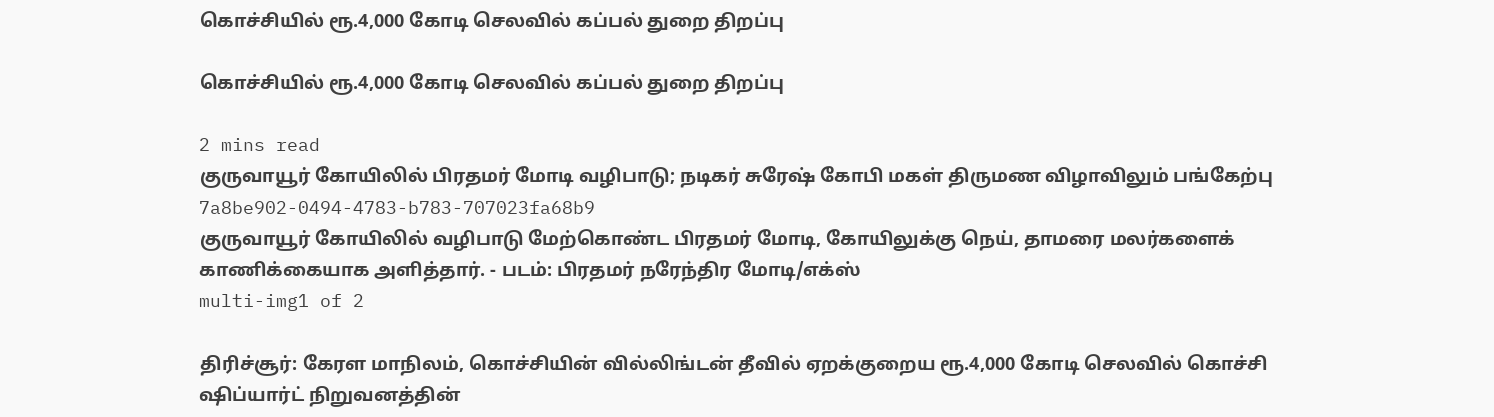கொச்சியில் ரூ.4,000 கோடி செலவில் கப்பல் துறை திறப்பு

கொச்சியில் ரூ.4,000 கோடி செலவில் கப்பல் துறை திறப்பு

2 mins read
குருவாயூர் கோயிலில் பிரதமர் மோடி வழிபாடு; நடிகர் சுரேஷ் கோபி மகள் திருமண விழாவிலும் பங்கேற்பு
7a8be902-0494-4783-b783-707023fa68b9
குருவாயூர் கோயிலில் வழிபாடு மேற்கொண்ட பிரதமர் மோடி, கோயிலுக்கு நெய், தாமரை மலர்களைக் காணிக்கையாக அளித்தார். - படம்: பிரதமர் நரேந்திர மோடி/எக்ஸ்
multi-img1 of 2

திரிச்சூர்: கேரள மாநிலம், கொச்சியின் வில்லிங்டன் தீவில் ஏறக்குறைய ரூ.4,000 கோடி செலவில் கொச்சி ஷிப்யார்ட் நிறுவனத்தின்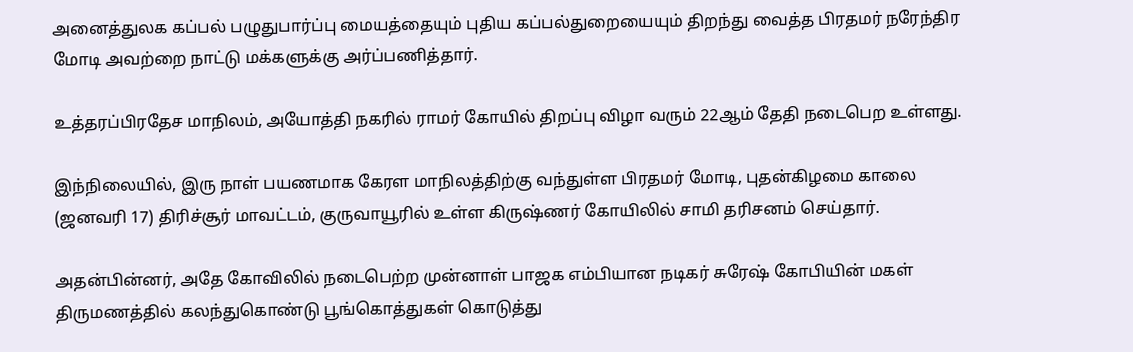அனைத்துலக கப்பல் பழுதுபார்ப்பு மையத்தையும் புதிய கப்பல்துறையையும் திறந்து வைத்த பிரதமர் நரேந்திர மோடி அவற்றை நாட்டு மக்களுக்கு அர்ப்பணித்தார்.

உத்தரப்பிரதேச மாநிலம், அயோத்தி நகரில் ராமர் கோயில் திறப்பு விழா வரும் 22ஆம் தேதி நடைபெற உள்ளது.

இந்நிலையில், இரு நாள் பயணமாக கேரள மாநிலத்திற்கு வந்துள்ள பிரதமர் மோடி, புதன்கிழமை காலை (ஜனவரி 17) திரிச்சூர் மாவட்டம், குருவாயூரில் உள்ள கிருஷ்ணர் கோயிலில் சாமி தரிசனம் செய்தார்.

அதன்பின்னர், அதே கோவிலில் நடைபெற்ற முன்னாள் பாஜக எம்பியான நடிகர் சுரேஷ் கோபியின் மகள் திருமணத்தில் கலந்துகொண்டு பூங்கொத்துகள் கொடுத்து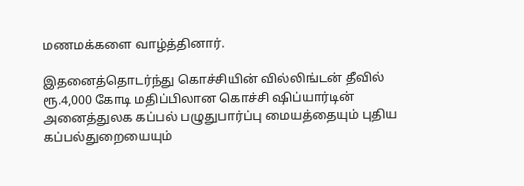மணமக்களை வாழ்த்தினார்.

இதனைத்தொடர்ந்து கொச்சியின் வில்லிங்டன் தீவில் ரூ.4,000 கோடி மதிப்பிலான கொச்சி ஷிப்யார்டின் அனைத்துலக கப்பல் பழுதுபார்ப்பு மையத்தையும் புதிய கப்பல்துறையையும்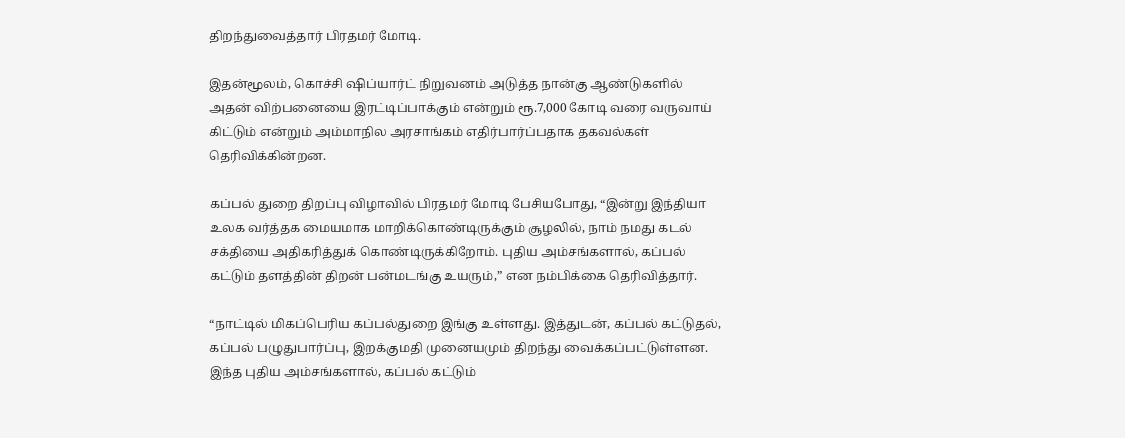திறந்துவைத்தார் பிரதமர் மோடி.

இதன்மூலம், கொச்சி ஷிப்யார்ட் நிறுவனம் அடுத்த நான்கு ஆண்டுகளில் அதன் விற்பனையை இரட்டிப்பாக்கும் என்றும் ரூ.7,000 கோடி வரை வருவாய் கிட்டும் என்றும் அம்மாநில அரசாங்கம் எதிர்பார்ப்பதாக தகவல்கள் தெரிவிக்கின்றன.

கப்பல் துறை திறப்பு விழாவில் பிரதமர் மோடி பேசியபோது, “இன்று இந்தியா உலக வர்த்தக மையமாக மாறிக்கொண்டிருக்கும் சூழலில், நாம் நமது கடல் சக்தியை அதிகரித்துக் கொண்டிருக்கிறோம். புதிய அம்சங்களால், கப்பல் கட்டும் தளத்தின் திறன் பன்மடங்கு உயரும்,” என நம்பிக்கை தெரிவித்தார்.

“நாட்டில் மிகப்பெரிய கப்பல்துறை இங்கு உள்ளது. இத்துடன், கப்பல் கட்டுதல், கப்பல் பழுதுபார்ப்பு, இறக்குமதி முனையமும் திறந்து வைக்கப்பட்டுள்ளன. இந்த புதிய அம்சங்களால், கப்பல் கட்டும்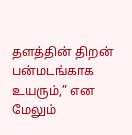தளத்தின் திறன் பன்மடங்காக உயரும்,” என மேலும்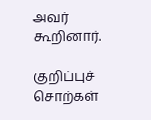அவர் கூறினார்.

குறிப்புச் சொற்கள்